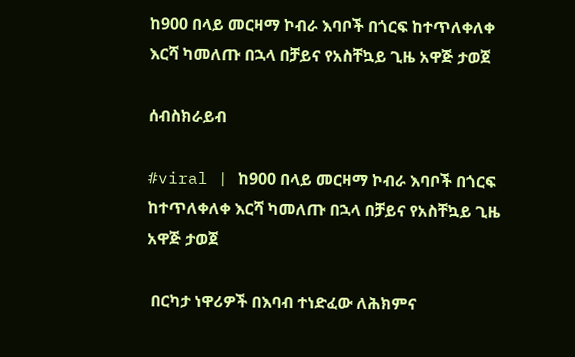ከ900 በላይ መርዛማ ኮብራ እባቦች በጎርፍ ከተጥለቀለቀ እርሻ ካመለጡ በኋላ በቻይና የአስቸኳይ ጊዜ አዋጅ ታወጀ

ሰብስክራይብ

#viral | ከ900 በላይ መርዛማ ኮብራ እባቦች በጎርፍ ከተጥለቀለቀ እርሻ ካመለጡ በኋላ በቻይና የአስቸኳይ ጊዜ አዋጅ ታወጀ

 በርካታ ነዋሪዎች በእባብ ተነድፈው ለሕክምና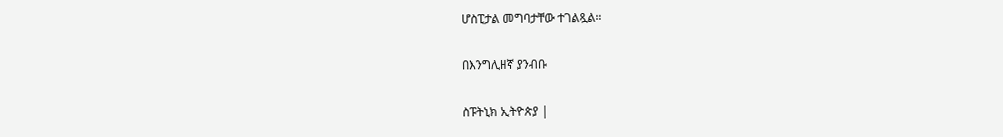ሆስፒታል መግባታቸው ተገልጿል።

በእንግሊዘኛ ያንብቡ

ስፑትኒክ ኢትዮጵያ |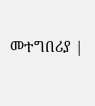መተግበሪያ |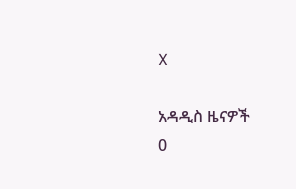X

አዳዲስ ዜናዎች
0